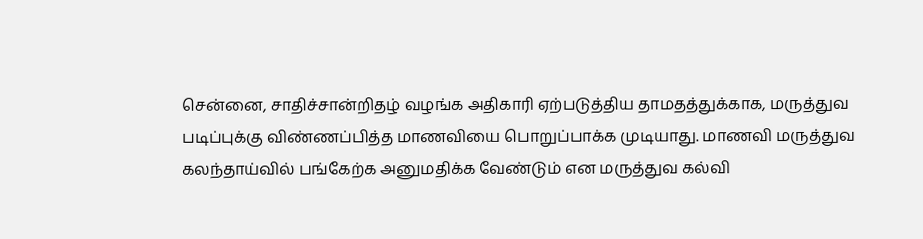சென்னை, சாதிச்சான்றிதழ் வழங்க அதிகாரி ஏற்படுத்திய தாமதத்துக்காக, மருத்துவ படிப்புக்கு விண்ணப்பித்த மாணவியை பொறுப்பாக்க முடியாது. மாணவி மருத்துவ கலந்தாய்வில் பங்கேற்க அனுமதிக்க வேண்டும் என மருத்துவ கல்வி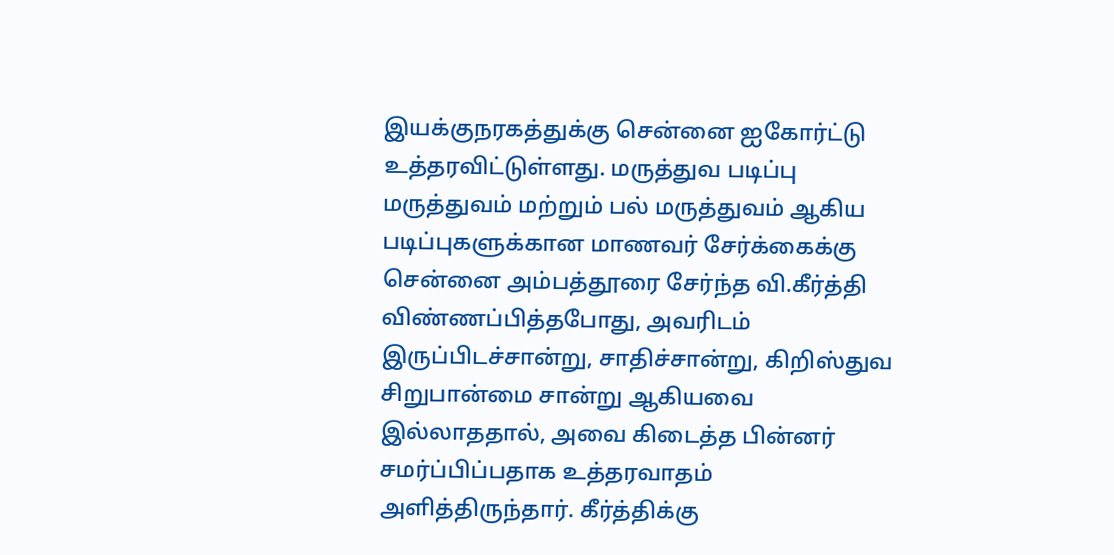இயக்குநரகத்துக்கு சென்னை ஐகோர்ட்டு உத்தரவிட்டுள்ளது. மருத்துவ படிப்பு மருத்துவம் மற்றும் பல் மருத்துவம் ஆகிய படிப்புகளுக்கான மாணவர் சேர்க்கைக்கு சென்னை அம்பத்தூரை சேர்ந்த வி.கீர்த்தி விண்ணப்பித்தபோது, அவரிடம் இருப்பிடச்சான்று, சாதிச்சான்று, கிறிஸ்துவ சிறுபான்மை சான்று ஆகியவை இல்லாததால், அவை கிடைத்த பின்னர் சமர்ப்பிப்பதாக உத்தரவாதம் அளித்திருந்தார். கீர்த்திக்கு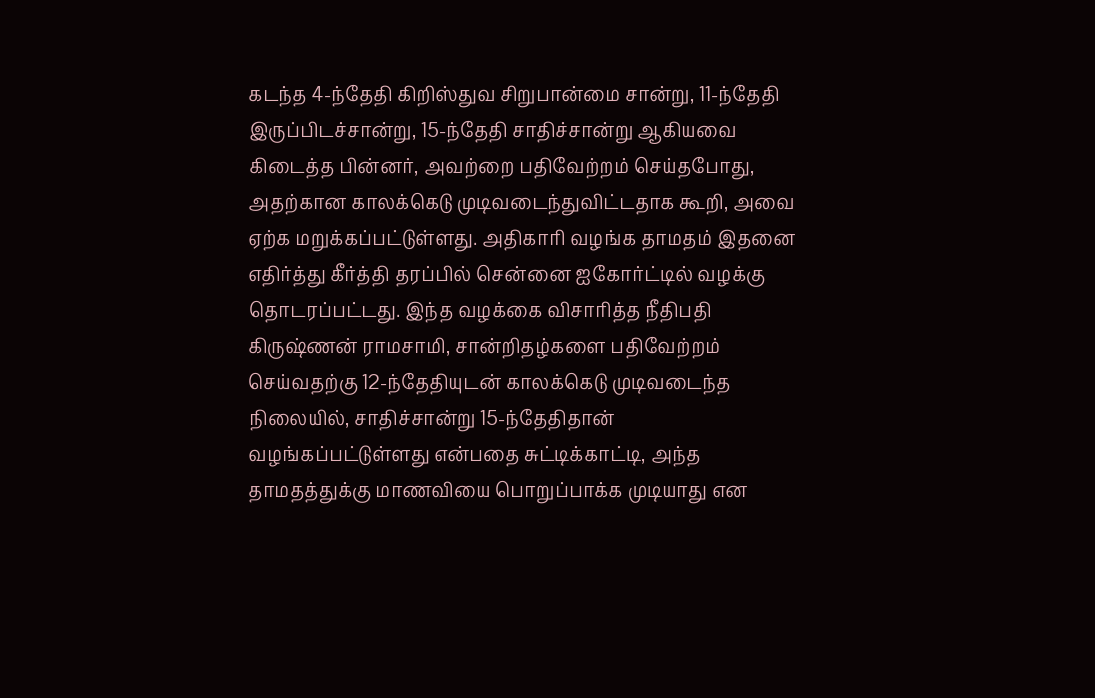கடந்த 4-ந்தேதி கிறிஸ்துவ சிறுபான்மை சான்று, 11-ந்தேதி இருப்பிடச்சான்று, 15-ந்தேதி சாதிச்சான்று ஆகியவை கிடைத்த பின்னர், அவற்றை பதிவேற்றம் செய்தபோது, அதற்கான காலக்கெடு முடிவடைந்துவிட்டதாக கூறி, அவை ஏற்க மறுக்கப்பட்டுள்ளது. அதிகாரி வழங்க தாமதம் இதனை எதிர்த்து கீர்த்தி தரப்பில் சென்னை ஐகோர்ட்டில் வழக்கு தொடரப்பட்டது. இந்த வழக்கை விசாரித்த நீதிபதி கிருஷ்ணன் ராமசாமி, சான்றிதழ்களை பதிவேற்றம் செய்வதற்கு 12-ந்தேதியுடன் காலக்கெடு முடிவடைந்த நிலையில், சாதிச்சான்று 15-ந்தேதிதான் வழங்கப்பட்டுள்ளது என்பதை சுட்டிக்காட்டி, அந்த தாமதத்துக்கு மாணவியை பொறுப்பாக்க முடியாது என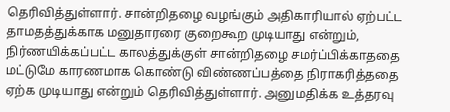தெரிவித்துள்ளார். சான்றிதழை வழங்கும் அதிகாரியால் ஏற்பட்ட தாமதத்துக்காக மனுதாரரை குறைகூற முடியாது என்றும், நிர்ணயிக்கப்பட்ட காலத்துக்குள் சான்றிதழை சமர்ப்பிக்காததை மட்டுமே காரணமாக கொண்டு விண்ணப்பத்தை நிராகரித்ததை ஏற்க முடியாது என்றும் தெரிவித்துள்ளார். அனுமதிக்க உத்தரவு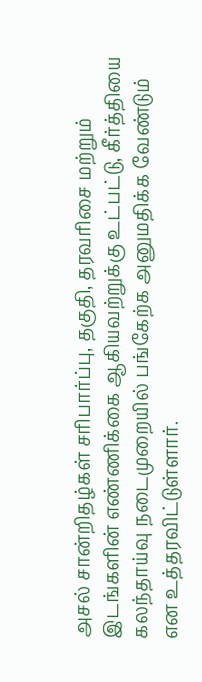அசல் சான்றிதழ்கள் சரிபார்ப்பு, தகுதி, தரவரிசை மற்றும் இடங்களின் எண்ணிக்கை ஆகியவற்றுக்கு உட்பட்டு, கீர்த்தியை கலந்தாய்வு நடைமுறையில் பங்கேற்க அனுமதிக்க வேண்டும் என உத்தரவிட்டுள்ளார்.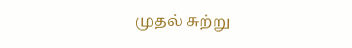முதல் சுற்று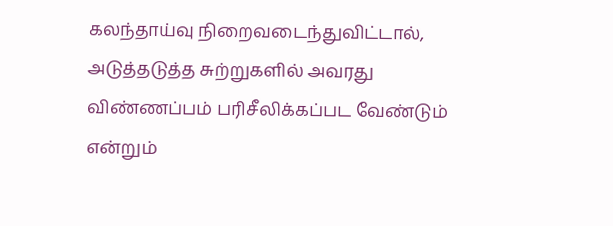கலந்தாய்வு நிறைவடைந்துவிட்டால், அடுத்தடுத்த சுற்றுகளில் அவரது விண்ணப்பம் பரிசீலிக்கப்பட வேண்டும் என்றும்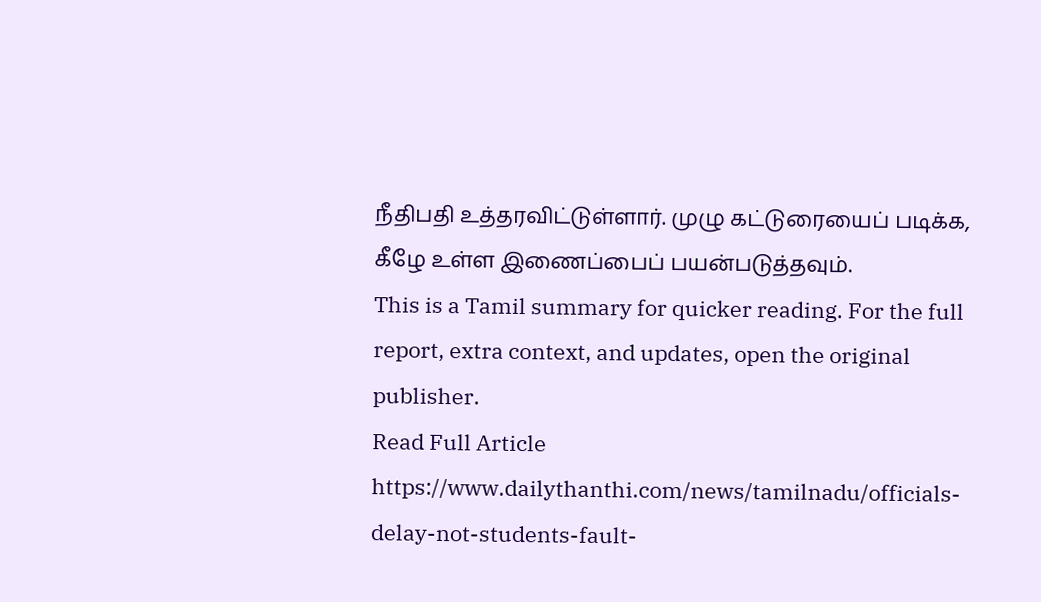நீதிபதி உத்தரவிட்டுள்ளார். முழு கட்டுரையைப் படிக்க, கீழே உள்ள இணைப்பைப் பயன்படுத்தவும்.
This is a Tamil summary for quicker reading. For the full report, extra context, and updates, open the original publisher.
Read Full Article
https://www.dailythanthi.com/news/tamilnadu/officials-delay-not-students-fault-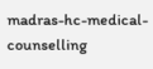madras-hc-medical-counselling